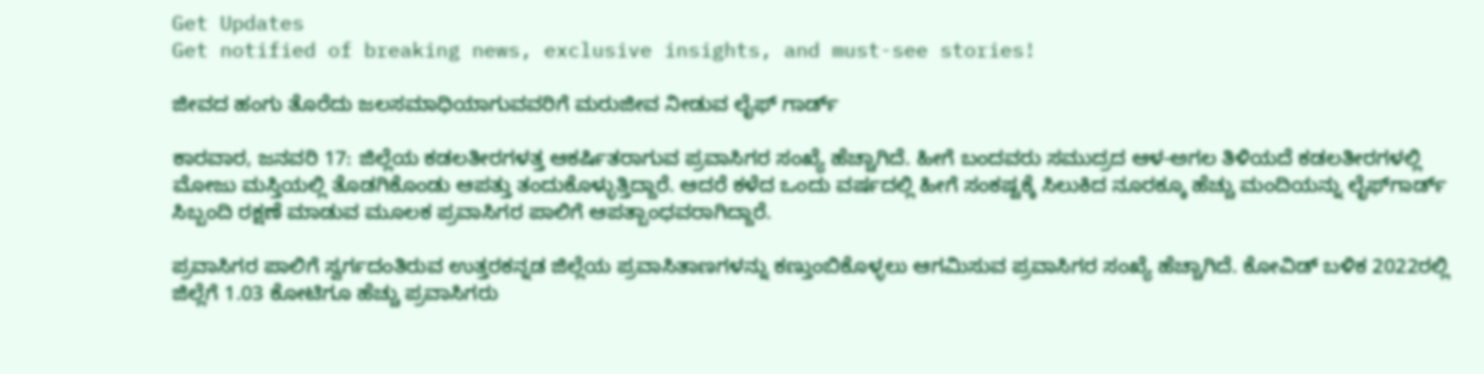Get Updates
Get notified of breaking news, exclusive insights, and must-see stories!

ಜೀವದ ಹಂಗು ತೊರೆದು ಜಲಸಮಾಧಿಯಾಗುವವರಿಗೆ ಮರುಜೀವ ನೀಡುವ ಲೈಫ್ ಗಾರ್ಡ್

ಕಾರವಾರ, ಜನವರಿ 17: ಜಿಲ್ಲೆಯ ಕಡಲತೀರಗಳತ್ತ ಆಕರ್ಷಿತರಾಗುವ ಪ್ರವಾಸಿಗರ ಸಂಖ್ಯೆ ಹೆಚ್ಚಾಗಿದೆ. ಹೀಗೆ ಬಂದವರು ಸಮುದ್ರದ ಆಳ-ಅಗಲ ತಿಳಿಯದೆ ಕಡಲತೀರಗಳಲ್ಲಿ ಮೋಜು ಮಸ್ತಿಯಲ್ಲಿ ತೊಡಗಿಕೊಂಡು ಆಪತ್ತು ತಂದುಕೊಳ್ಳುತ್ತಿದ್ದಾರೆ. ಆದರೆ ಕಳೆದ ಒಂದು ವರ್ಷದಲ್ಲಿ ಹೀಗೆ ಸಂಕಷ್ಟಕ್ಕೆ ಸಿಲುಕಿದ ನೂರಕ್ಕೂ ಹೆಚ್ಚು ಮಂದಿಯನ್ನು ಲೈಫ್‌ಗಾರ್ಡ್ ಸಿಬ್ಬಂದಿ ರಕ್ಷಣೆ ಮಾಡುವ ಮೂಲಕ ಪ್ರವಾಸಿಗರ ಪಾಲಿಗೆ ಆಪತ್ಬಾಂಧವರಾಗಿದ್ದಾರೆ.

ಪ್ರವಾಸಿಗರ ಪಾಲಿಗೆ ಸ್ವರ್ಗದಂತಿರುವ ಉತ್ತರಕನ್ನಡ ಜಿಲ್ಲೆಯ ಪ್ರವಾಸಿತಾಣಗಳನ್ನು ಕಣ್ತುಂಬಿಕೊಳ್ಳಲು ಆಗಮಿಸುವ ಪ್ರವಾಸಿಗರ ಸಂಖ್ಯೆ ಹೆಚ್ಚಾಗಿದೆ. ಕೋವಿಡ್ ಬಳಿಕ 2022ರಲ್ಲಿ ಜಿಲ್ಲೆಗೆ 1.03 ಕೋಟಿಗೂ ಹೆಚ್ಚು ಪ್ರವಾಸಿಗರು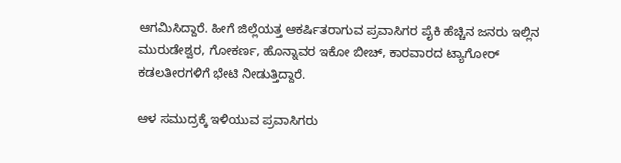ಆಗಮಿಸಿದ್ದಾರೆ. ಹೀಗೆ ಜಿಲ್ಲೆಯತ್ತ ಆಕರ್ಷಿತರಾಗುವ ಪ್ರವಾಸಿಗರ ಪೈಕಿ ಹೆಚ್ಚಿನ ಜನರು ಇಲ್ಲಿನ ಮುರುಡೇಶ್ವರ, ಗೋಕರ್ಣ, ಹೊನ್ನಾವರ ಇಕೋ ಬೀಚ್, ಕಾರವಾರದ ಟ್ಯಾಗೋರ್ ಕಡಲತೀರಗಳಿಗೆ ಭೇಟಿ ನೀಡುತ್ತಿದ್ದಾರೆ.

ಆಳ ಸಮುದ್ರಕ್ಕೆ ಇಳಿಯುವ ಪ್ರವಾಸಿಗರು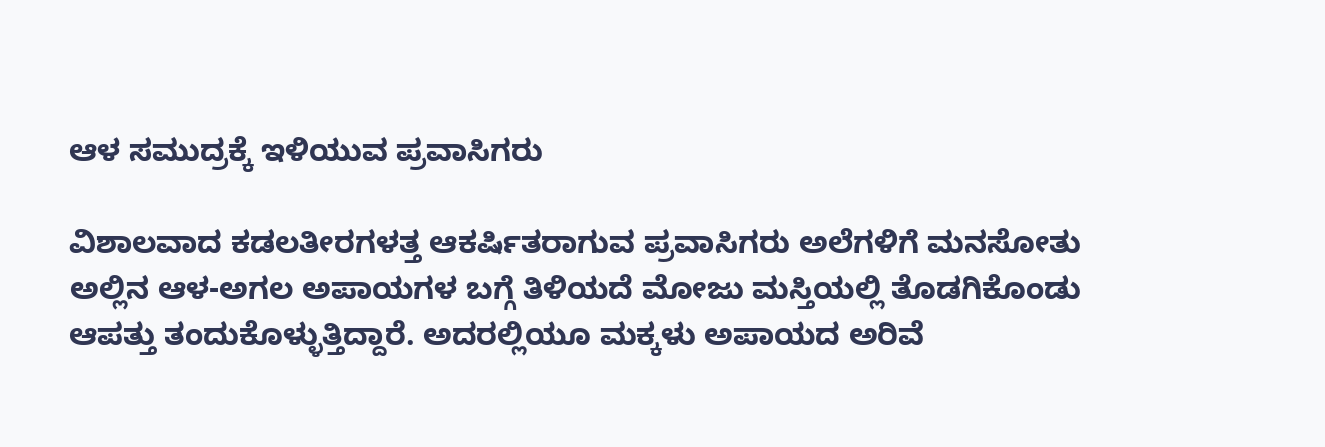ಆಳ ಸಮುದ್ರಕ್ಕೆ ಇಳಿಯುವ ಪ್ರವಾಸಿಗರು

ವಿಶಾಲವಾದ ಕಡಲತೀರಗಳತ್ತ ಆಕರ್ಷಿತರಾಗುವ ಪ್ರವಾಸಿಗರು ಅಲೆಗಳಿಗೆ ಮನಸೋತು ಅಲ್ಲಿನ ಆಳ-ಅಗಲ ಅಪಾಯಗಳ ಬಗ್ಗೆ ತಿಳಿಯದೆ ಮೋಜು ಮಸ್ತಿಯಲ್ಲಿ ತೊಡಗಿಕೊಂಡು ಆಪತ್ತು ತಂದುಕೊಳ್ಳುತ್ತಿದ್ದಾರೆ. ಅದರಲ್ಲಿಯೂ ಮಕ್ಕಳು ಅಪಾಯದ ಅರಿವೆ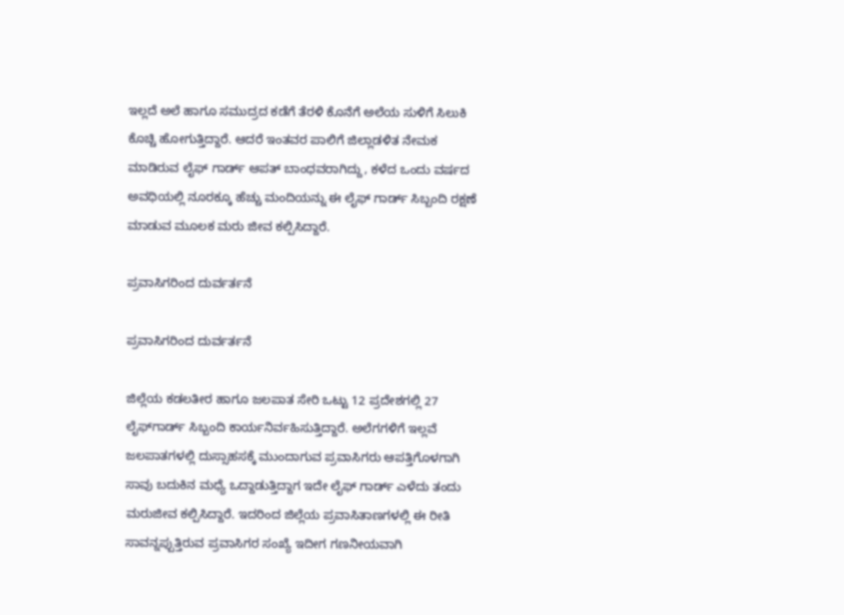ಇಲ್ಲದೆ ಅಲೆ ಹಾಗೂ ಸಮುದ್ರದ ಕಡೆಗೆ ತೆರಳಿ ಕೊನೆಗೆ ಅಲೆಯ ಸುಳಿಗೆ ಸಿಲುಕಿ ಕೊಚ್ಚಿ ಹೋಗುತ್ತಿದ್ದಾರೆ. ಆದರೆ ಇಂತವರ ಪಾಲಿಗೆ ಜಿಲ್ಲಾಡಳಿತ ನೇಮಕ ಮಾಡಿರುವ ಲೈಫ್ ಗಾರ್ಡ್ ಆಪತ್ ಬಾಂಧವರಾಗಿದ್ದು, ಕಳೆದ ಒಂದು ವರ್ಷದ ಅವಧಿಯಲ್ಲಿ ನೂರಕ್ಕೂ ಹೆಚ್ಚು ಮಂದಿಯನ್ನು ಈ ಲೈಫ್ ಗಾರ್ಡ್ ಸಿಬ್ಬಂದಿ ರಕ್ಷಣೆ ಮಾಡುವ ಮೂಲಕ ಮರು ಜೀವ ಕಲ್ಪಿಸಿದ್ದಾರೆ.

ಪ್ರವಾಸಿಗರಿಂದ ದುರ್ವರ್ತನೆ

ಪ್ರವಾಸಿಗರಿಂದ ದುರ್ವರ್ತನೆ

ಜಿಲ್ಲೆಯ ಕಡಲತೀರ ಹಾಗೂ ಜಲಪಾತ ಸೇರಿ ಒಟ್ಟು 12 ಪ್ರದೇಶಗಲ್ಲಿ 27 ಲೈಫ್‌ಗಾರ್ಡ್ ಸಿಬ್ಬಂದಿ ಕಾರ್ಯನಿರ್ವಹಿಸುತ್ತಿದ್ದಾರೆ. ಅಲೆಗಗಳಿಗೆ ಇಲ್ಲವೆ ಜಲಪಾತಗಳಲ್ಲಿ ದುಸ್ಸಾಹಸಕ್ಕೆ ಮುಂದಾಗುವ ಪ್ರವಾಸಿಗರು ಆಪತ್ತಿಗೊಳಗಾಗಿ ಸಾವು ಬದುಕಿನ ಮಧ್ಯೆ ಒದ್ದಾಡುತ್ತಿದ್ದಾಗ ಇದೇ ಲೈಫ್ ಗಾರ್ಡ್ ಎಳೆದು ತಂದು ಮರುಜೀವ ಕಲ್ಪಿಸಿದ್ದಾರೆ. ಇದರಿಂದ ಜಿಲ್ಲೆಯ ಪ್ರವಾಸಿತಾಣಗಳಲ್ಲಿ ಈ ರೀತಿ ಸಾವನ್ನಪ್ಪುತ್ತಿರುವ ಪ್ರವಾಸಿಗರ ಸಂಖ್ಯೆ ಇದೀಗ ಗಣನೀಯವಾಗಿ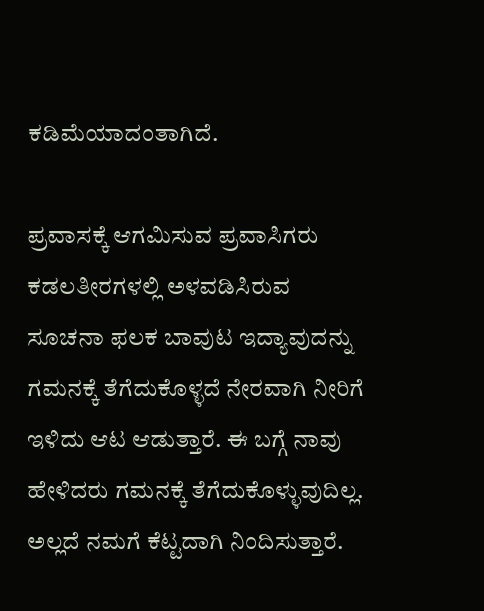ಕಡಿಮೆಯಾದಂತಾಗಿದೆ.

ಪ್ರವಾಸಕ್ಕೆ ಆಗಮಿಸುವ ಪ್ರವಾಸಿಗರು ಕಡಲತೀರಗಳಲ್ಲಿ ಅಳವಡಿಸಿರುವ ಸೂಚನಾ ಫಲಕ ಬಾವುಟ ಇದ್ಯಾವುದನ್ನು ಗಮನಕ್ಕೆ ತೆಗೆದುಕೊಳ್ಳದೆ ನೇರವಾಗಿ ನೀರಿಗೆ ಇಳಿದು ಆಟ ಆಡುತ್ತಾರೆ. ಈ ಬಗ್ಗೆ ನಾವು ಹೇಳಿದರು ಗಮನಕ್ಕೆ ತೆಗೆದುಕೊಳ್ಳುವುದಿಲ್ಲ. ಅಲ್ಲದೆ ನಮಗೆ ಕೆಟ್ಟದಾಗಿ ನಿಂದಿಸುತ್ತಾರೆ.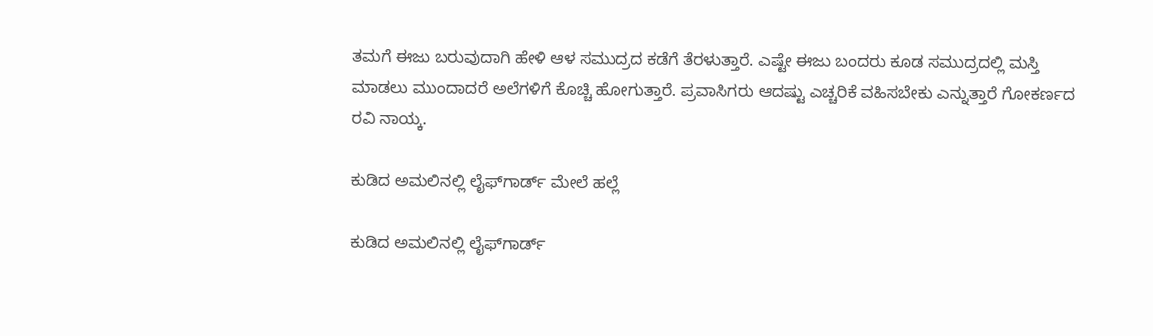ತಮಗೆ ಈಜು ಬರುವುದಾಗಿ ಹೇಳಿ ಆಳ ಸಮುದ್ರದ ಕಡೆಗೆ ತೆರಳುತ್ತಾರೆ. ಎಷ್ಟೇ ಈಜು ಬಂದರು ಕೂಡ ಸಮುದ್ರದಲ್ಲಿ ಮಸ್ತಿ ಮಾಡಲು ಮುಂದಾದರೆ ಅಲೆಗಳಿಗೆ ಕೊಚ್ಚಿ ಹೋಗುತ್ತಾರೆ. ಪ್ರವಾಸಿಗರು ಆದಷ್ಟು ಎಚ್ಚರಿಕೆ ವಹಿಸಬೇಕು ಎನ್ನುತ್ತಾರೆ ಗೋಕರ್ಣದ ರವಿ ನಾಯ್ಕ.

ಕುಡಿದ ಅಮಲಿನಲ್ಲಿ ಲೈಫ್‌ಗಾರ್ಡ್ ಮೇಲೆ ಹಲ್ಲೆ

ಕುಡಿದ ಅಮಲಿನಲ್ಲಿ ಲೈಫ್‌ಗಾರ್ಡ್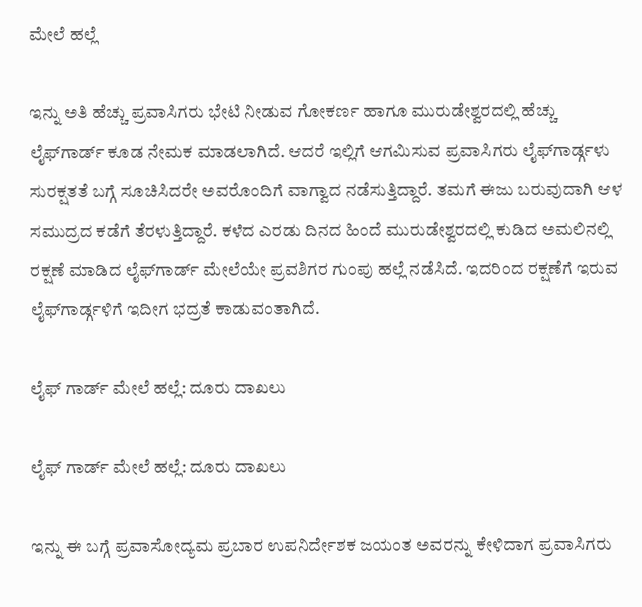ಮೇಲೆ ಹಲ್ಲೆ

ಇನ್ನು ಅತಿ ಹೆಚ್ಚು ಪ್ರವಾಸಿಗರು ಭೇಟಿ ನೀಡುವ ಗೋಕರ್ಣ ಹಾಗೂ ಮುರುಡೇಶ್ವರದಲ್ಲಿ ಹೆಚ್ಚು ಲೈಫ್‌ಗಾರ್ಡ್ ಕೂಡ ನೇಮಕ ಮಾಡಲಾಗಿದೆ. ಆದರೆ ಇಲ್ಲಿಗೆ ಆಗಮಿಸುವ ಪ್ರವಾಸಿಗರು ಲೈಫ್‌ಗಾರ್ಡ್ಗಳು ಸುರಕ್ಷತತೆ ಬಗ್ಗೆ ಸೂಚಿಸಿದರೇ ಅವರೊಂದಿಗೆ ವಾಗ್ವಾದ ನಡೆಸುತ್ತಿದ್ದಾರೆ. ತಮಗೆ ಈಜು ಬರುವುದಾಗಿ ಆಳ ಸಮುದ್ರದ ಕಡೆಗೆ ತೆರಳುತ್ತಿದ್ದಾರೆ. ಕಳೆದ ಎರಡು ದಿನದ ಹಿಂದೆ ಮುರುಡೇಶ್ವರದಲ್ಲಿ ಕುಡಿದ ಅಮಲಿನಲ್ಲಿ ರಕ್ಷಣೆ ಮಾಡಿದ ಲೈಫ್‌ಗಾರ್ಡ್ ಮೇಲೆಯೇ ಪ್ರವಶಿಗರ ಗುಂಪು ಹಲ್ಲೆ ನಡೆಸಿದೆ. ಇದರಿಂದ ರಕ್ಷಣೆಗೆ ಇರುವ ಲೈಫ್‌ಗಾರ್ಡ್ಗಳಿಗೆ ಇದೀಗ ಭದ್ರತೆ ಕಾಡುವಂತಾಗಿದೆ.

ಲೈಫ್ ಗಾರ್ಡ್ ಮೇಲೆ ಹಲ್ಲೆ: ದೂರು ದಾಖಲು

ಲೈಫ್ ಗಾರ್ಡ್ ಮೇಲೆ ಹಲ್ಲೆ: ದೂರು ದಾಖಲು

ಇನ್ನು ಈ ಬಗ್ಗೆ ಪ್ರವಾಸೋದ್ಯಮ ಪ್ರಬಾರ ಉಪನಿರ್ದೇಶಕ ಜಯಂತ ಅವರನ್ನು ಕೇಳಿದಾಗ ಪ್ರವಾಸಿಗರು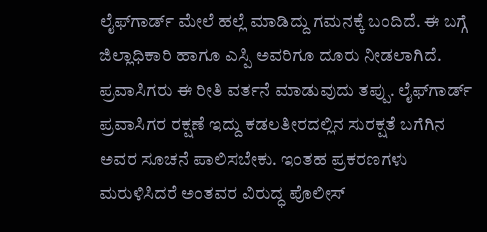ಲೈಫ್‌ಗಾರ್ಡ್ ಮೇಲೆ ಹಲ್ಲೆ ಮಾಡಿದ್ದು ಗಮನಕ್ಕೆ ಬಂದಿದೆ. ಈ ಬಗ್ಗೆ ಜಿಲ್ಲಾಧಿಕಾರಿ ಹಾಗೂ ಎಸ್ಪಿ ಅವರಿಗೂ ದೂರು ನೀಡಲಾಗಿದೆ. ಪ್ರವಾಸಿಗರು ಈ ರೀತಿ ವರ್ತನೆ ಮಾಡುವುದು ತಪ್ಪು. ಲೈಫ್‌ಗಾರ್ಡ್ ಪ್ರವಾಸಿಗರ ರಕ್ಷಣೆ ಇದ್ದು ಕಡಲತೀರದಲ್ಲಿನ ಸುರಕ್ಷತೆ ಬಗೆಗಿನ ಅವರ ಸೂಚನೆ ಪಾಲಿಸಬೇಕು. ಇಂತಹ ಪ್ರಕರಣಗಳು ಮರುಳಿಸಿದರೆ ಅಂತವರ ವಿರುದ್ಧ ಪೊಲೀಸ್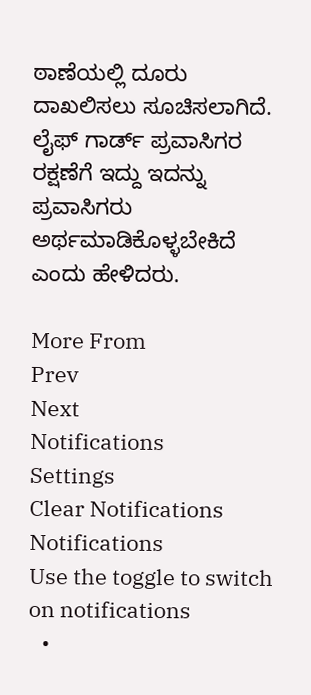ಠಾಣೆಯಲ್ಲಿ ದೂರು ದಾಖಲಿಸಲು ಸೂಚಿಸಲಾಗಿದೆ. ಲೈಫ್ ಗಾರ್ಡ್ ಪ್ರವಾಸಿಗರ ರಕ್ಷಣೆಗೆ ಇದ್ದು ಇದನ್ನು ಪ್ರವಾಸಿಗರು ಅರ್ಥಮಾಡಿಕೊಳ್ಳಬೇಕಿದೆ ಎಂದು ಹೇಳಿದರು.

More From
Prev
Next
Notifications
Settings
Clear Notifications
Notifications
Use the toggle to switch on notifications
  •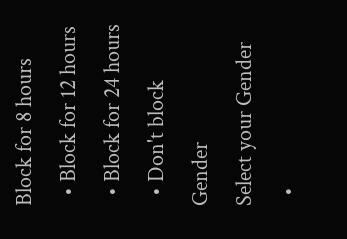Block for 8 hours
  • Block for 12 hours
  • Block for 24 hours
  • Don't block
Gender
Select your Gender
  •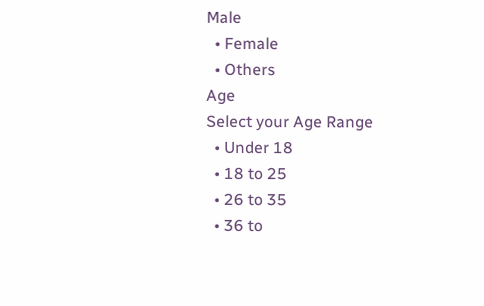Male
  • Female
  • Others
Age
Select your Age Range
  • Under 18
  • 18 to 25
  • 26 to 35
  • 36 to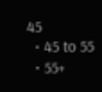45
  • 45 to 55
  • 55+